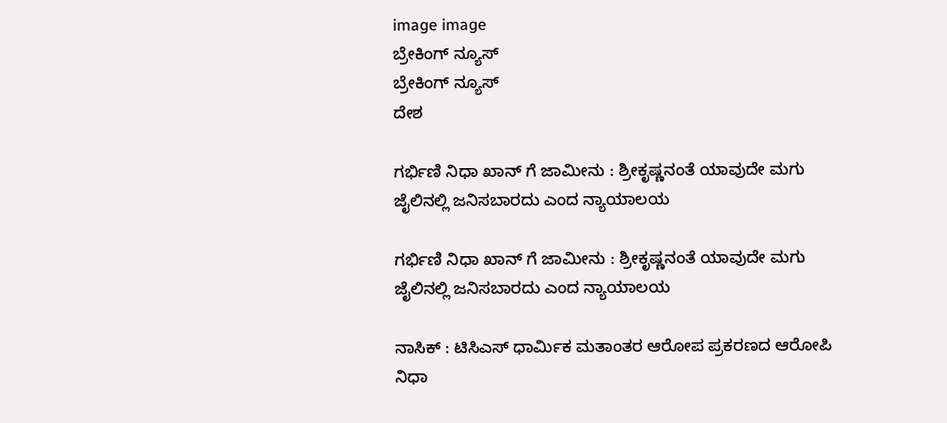image image
ಬ್ರೇಕಿಂಗ್ ನ್ಯೂಸ್
ಬ್ರೇಕಿಂಗ್ ನ್ಯೂಸ್
ದೇಶ

ಗರ್ಭಿಣಿ ನಿಧಾ ಖಾನ್ ಗೆ ಜಾಮೀನು : ಶ್ರೀಕೃಷ್ಣನಂತೆ ಯಾವುದೇ ಮಗು ಜೈಲಿನಲ್ಲಿ ಜನಿಸಬಾರದು ಎಂದ ನ್ಯಾಯಾಲಯ

ಗರ್ಭಿಣಿ ನಿಧಾ ಖಾನ್ ಗೆ ಜಾಮೀನು : ಶ್ರೀಕೃಷ್ಣನಂತೆ ಯಾವುದೇ ಮಗು ಜೈಲಿನಲ್ಲಿ ಜನಿಸಬಾರದು ಎಂದ ನ್ಯಾಯಾಲಯ

ನಾಸಿಕ್‌ : ಟಿಸಿಎಸ್ ಧಾರ್ಮಿಕ ಮತಾಂತರ ಆರೋಪ ಪ್ರಕರಣದ ಆರೋಪಿ ನಿಧಾ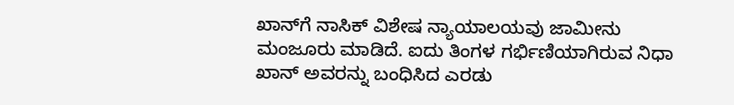ಖಾನ್‌ಗೆ ನಾಸಿಕ್ ವಿಶೇಷ ನ್ಯಾಯಾಲಯವು ಜಾಮೀನು ಮಂಜೂರು ಮಾಡಿದೆ. ಐದು ತಿಂಗಳ ಗರ್ಭಿಣಿಯಾಗಿರುವ ನಿಧಾ ಖಾನ್ ಅವರನ್ನು ಬಂಧಿಸಿದ ಎರಡು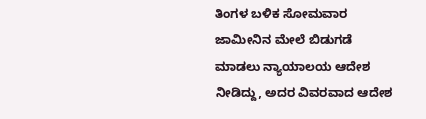ತಿಂಗಳ ಬಳಿಕ ಸೋಮವಾರ ಜಾಮೀನಿನ ಮೇಲೆ ಬಿಡುಗಡೆ ಮಾಡಲು ನ್ಯಾಯಾಲಯ ಆದೇಶ ನೀಡಿದ್ದು, ಅದರ ವಿವರವಾದ ಆದೇಶ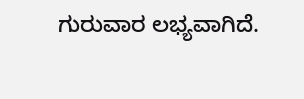ಗುರುವಾರ ಲಭ್ಯವಾಗಿದೆ.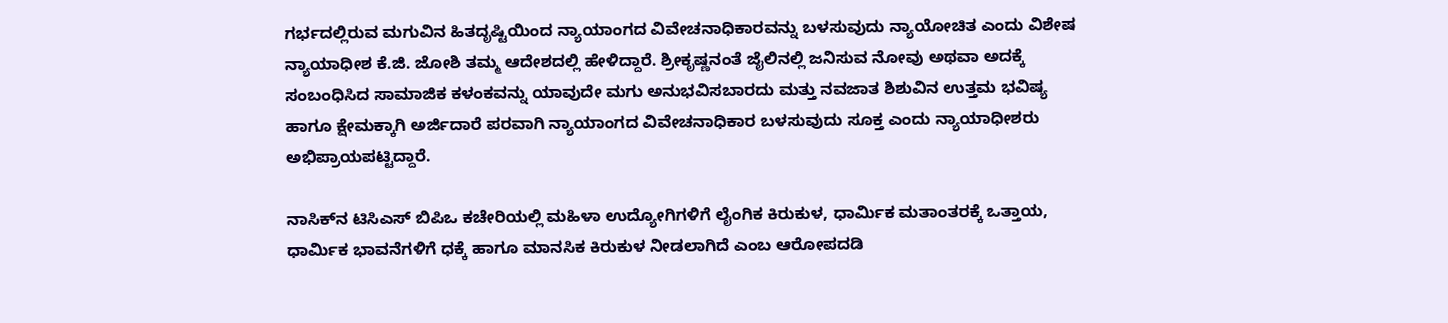ಗರ್ಭದಲ್ಲಿರುವ ಮಗುವಿನ ಹಿತದೃಷ್ಟಿಯಿಂದ ನ್ಯಾಯಾಂಗದ ವಿವೇಚನಾಧಿಕಾರವನ್ನು ಬಳಸುವುದು ನ್ಯಾಯೋಚಿತ ಎಂದು ವಿಶೇಷ ನ್ಯಾಯಾಧೀಶ ಕೆ.ಜಿ. ಜೋಶಿ ತಮ್ಮ ಆದೇಶದಲ್ಲಿ ಹೇಳಿದ್ದಾರೆ. ಶ್ರೀಕೃಷ್ಣನಂತೆ ಜೈಲಿನಲ್ಲಿ ಜನಿಸುವ ನೋವು ಅಥವಾ ಅದಕ್ಕೆ ಸಂಬಂಧಿಸಿದ ಸಾಮಾಜಿಕ ಕಳಂಕವನ್ನು ಯಾವುದೇ ಮಗು ಅನುಭವಿಸಬಾರದು ಮತ್ತು ನವಜಾತ ಶಿಶುವಿನ ಉತ್ತಮ ಭವಿಷ್ಯ ಹಾಗೂ ಕ್ಷೇಮಕ್ಕಾಗಿ ಅರ್ಜಿದಾರೆ ಪರವಾಗಿ ನ್ಯಾಯಾಂಗದ ವಿವೇಚನಾಧಿಕಾರ ಬಳಸುವುದು ಸೂಕ್ತ ಎಂದು ನ್ಯಾಯಾಧೀಶರು ಅಭಿಪ್ರಾಯಪಟ್ಟಿದ್ದಾರೆ.

ನಾಸಿಕ್‌ನ ಟಿಸಿಎಸ್ ಬಿಪಿಒ ಕಚೇರಿಯಲ್ಲಿ ಮಹಿಳಾ ಉದ್ಯೋಗಿಗಳಿಗೆ ಲೈಂಗಿಕ ಕಿರುಕುಳ, ಧಾರ್ಮಿಕ ಮತಾಂತರಕ್ಕೆ ಒತ್ತಾಯ, ಧಾರ್ಮಿಕ ಭಾವನೆಗಳಿಗೆ ಧಕ್ಕೆ ಹಾಗೂ ಮಾನಸಿಕ ಕಿರುಕುಳ ನೀಡಲಾಗಿದೆ ಎಂಬ ಆರೋಪದಡಿ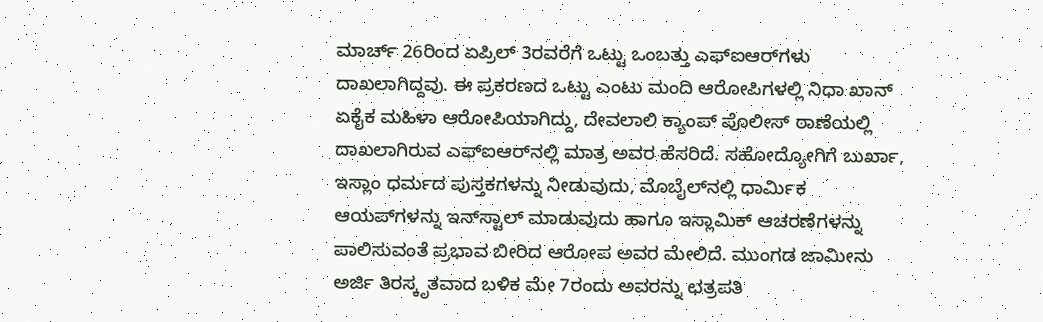ಮಾರ್ಚ್ 26ರಿಂದ ಏಪ್ರಿಲ್ 3ರವರೆಗೆ ಒಟ್ಟು ಒಂಬತ್ತು ಎಫ್‌ಐಆರ್‌ಗಳು ದಾಖಲಾಗಿದ್ದವು. ಈ ಪ್ರಕರಣದ ಒಟ್ಟು ಎಂಟು ಮಂದಿ ಆರೋಪಿಗಳಲ್ಲಿ ನಿಧಾ ಖಾನ್ ಏಕೈಕ ಮಹಿಳಾ ಆರೋಪಿಯಾಗಿದ್ದು, ದೇವಲಾಲಿ ಕ್ಯಾಂಪ್ ಪೊಲೀಸ್ ಠಾಣೆಯಲ್ಲಿ ದಾಖಲಾಗಿರುವ ಎಫ್‌ಐಆರ್‌ನಲ್ಲಿ ಮಾತ್ರ ಅವರ ಹೆಸರಿದೆ. ಸಹೋದ್ಯೋಗಿಗೆ ಬುರ್ಖಾ, ಇಸ್ಲಾಂ ಧರ್ಮದ ಪುಸ್ತಕಗಳನ್ನು ನೀಡುವುದು, ಮೊಬೈಲ್‌ನಲ್ಲಿ ಧಾರ್ಮಿಕ ಆಯಪ್‌ಗಳನ್ನು ಇನ್‌ಸ್ಟಾಲ್ ಮಾಡುವುದು ಹಾಗೂ ಇಸ್ಲಾಮಿಕ್ ಆಚರಣೆಗಳನ್ನು ಪಾಲಿಸುವಂತೆ ಪ್ರಭಾವ ಬೀರಿದ ಆರೋಪ ಅವರ ಮೇಲಿದೆ. ಮುಂಗಡ ಜಾಮೀನು ಅರ್ಜಿ ತಿರಸ್ಕೃತವಾದ ಬಳಿಕ ಮೇ 7ರಂದು ಅವರನ್ನು ಛತ್ರಪತಿ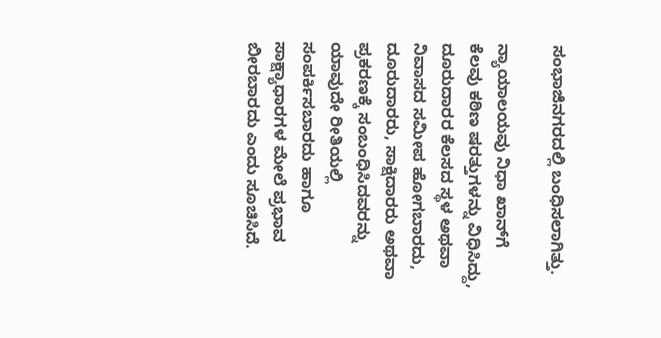ಸಂಭಾಜಿನಗರದಲ್ಲಿ ಬಂಧಿಸಲಾಗಿತ್ತು.

ನ್ಯಾಯಾಲಯವು ನಿಧಾ ಖಾನ್‌ಗೆ ಕೆಲವು ಕಠಿಣ ಷರತ್ತುಗಳನ್ನು ವಿಧಿಸಿದ್ದು, ದೂರುದಾರರ ಕೆಲಸದ ಸ್ಥಳ ಅಥವಾ ನಿವಾಸದ ಸಮೀಪ ಹೋಗಬಾರದು, ದೂರುದಾರರು, ಸಾಕ್ಷಿದಾರರು ಅಥವಾ ಪ್ರಕರಣಕ್ಕೆ ಸಂಬಂಧಿಸಿದವರನ್ನು ಯಾವುದೇ ರೀತಿಯಲ್ಲಿ ಸಂಪರ್ಕಿಸಬಾರದು ಹಾಗೂ ಸಾಕ್ಷ್ಯಾಧಾರಗಳ ಮೇಲೆ ಪ್ರಭಾವ ಬೀರಬಾರದು ಎಂದು ಸೂಚಿಸಿದೆ.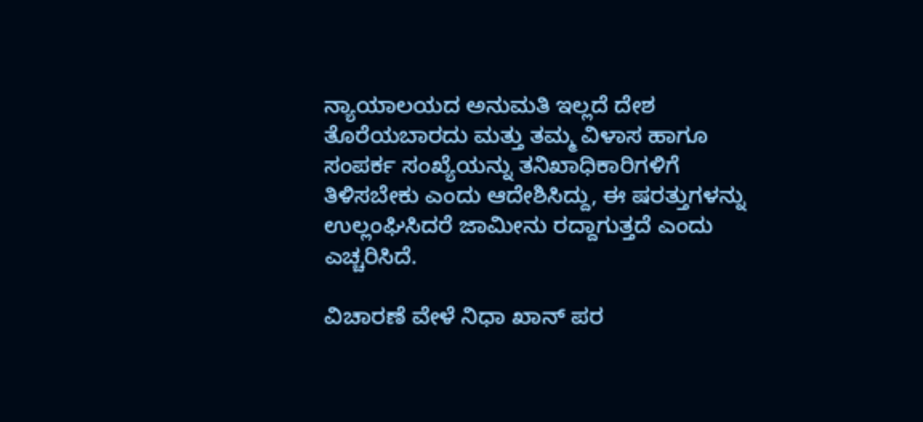ನ್ಯಾಯಾಲಯದ ಅನುಮತಿ ಇಲ್ಲದೆ ದೇಶ ತೊರೆಯಬಾರದು ಮತ್ತು ತಮ್ಮ ವಿಳಾಸ ಹಾಗೂ ಸಂಪರ್ಕ ಸಂಖ್ಯೆಯನ್ನು ತನಿಖಾಧಿಕಾರಿಗಳಿಗೆ ತಿಳಿಸಬೇಕು ಎಂದು ಆದೇಶಿಸಿದ್ದು, ಈ ಷರತ್ತುಗಳನ್ನು ಉಲ್ಲಂಘಿಸಿದರೆ ಜಾಮೀನು ರದ್ದಾಗುತ್ತದೆ ಎಂದು ಎಚ್ಚರಿಸಿದೆ.

ವಿಚಾರಣೆ ವೇಳೆ ನಿಧಾ ಖಾನ್ ಪರ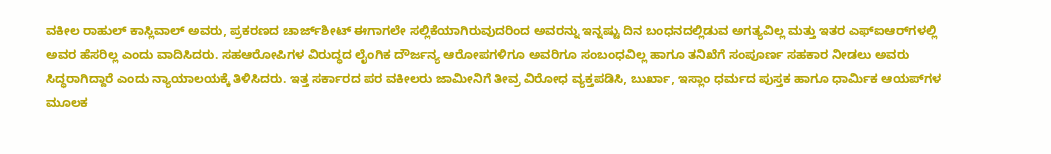ವಕೀಲ ರಾಹುಲ್ ಕಾಸ್ಲಿವಾಲ್ ಅವರು, ಪ್ರಕರಣದ ಚಾರ್ಜ್‌ಶೀಟ್ ಈಗಾಗಲೇ ಸಲ್ಲಿಕೆಯಾಗಿರುವುದರಿಂದ ಅವರನ್ನು ಇನ್ನಷ್ಟು ದಿನ ಬಂಧನದಲ್ಲಿಡುವ ಅಗತ್ಯವಿಲ್ಲ ಮತ್ತು ಇತರ ಎಫ್‌ಐಆರ್‌ಗಳಲ್ಲಿ ಅವರ ಹೆಸರಿಲ್ಲ ಎಂದು ವಾದಿಸಿದರು. ಸಹಆರೋಪಿಗಳ ವಿರುದ್ಧದ ಲೈಂಗಿಕ ದೌರ್ಜನ್ಯ ಆರೋಪಗಳಿಗೂ ಅವರಿಗೂ ಸಂಬಂಧವಿಲ್ಲ ಹಾಗೂ ತನಿಖೆಗೆ ಸಂಪೂರ್ಣ ಸಹಕಾರ ನೀಡಲು ಅವರು ಸಿದ್ಧರಾಗಿದ್ದಾರೆ ಎಂದು ನ್ಯಾಯಾಲಯಕ್ಕೆ ತಿಳಿಸಿದರು. ಇತ್ತ ಸರ್ಕಾರದ ಪರ ವಕೀಲರು ಜಾಮೀನಿಗೆ ತೀವ್ರ ವಿರೋಧ ವ್ಯಕ್ತಪಡಿಸಿ, ಬುರ್ಖಾ, ಇಸ್ಲಾಂ ಧರ್ಮದ ಪುಸ್ತಕ ಹಾಗೂ ಧಾರ್ಮಿಕ ಆಯಪ್‌ಗಳ ಮೂಲಕ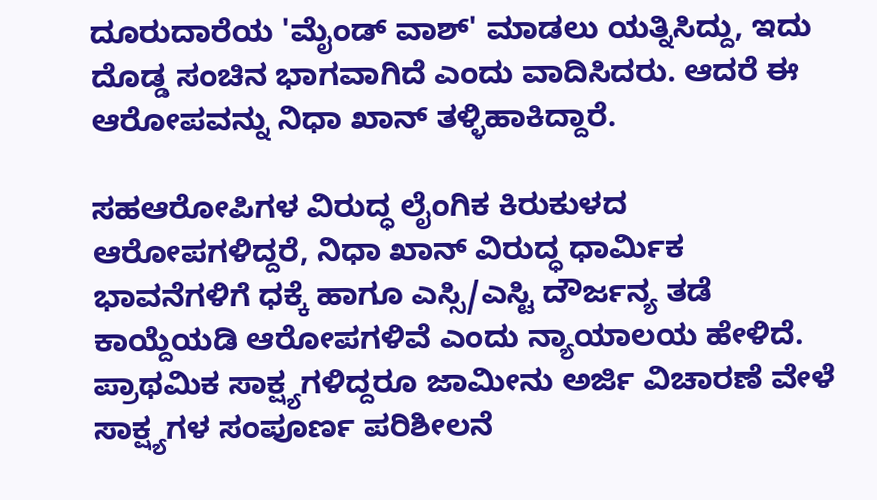ದೂರುದಾರೆಯ 'ಮೈಂಡ್ ವಾಶ್' ಮಾಡಲು ಯತ್ನಿಸಿದ್ದು, ಇದು ದೊಡ್ಡ ಸಂಚಿನ ಭಾಗವಾಗಿದೆ ಎಂದು ವಾದಿಸಿದರು. ಆದರೆ ಈ ಆರೋಪವನ್ನು ನಿಧಾ ಖಾನ್ ತಳ್ಳಿಹಾಕಿದ್ದಾರೆ.

ಸಹಆರೋಪಿಗಳ ವಿರುದ್ಧ ಲೈಂಗಿಕ ಕಿರುಕುಳದ ಆರೋಪಗಳಿದ್ದರೆ, ನಿಧಾ ಖಾನ್ ವಿರುದ್ಧ ಧಾರ್ಮಿಕ ಭಾವನೆಗಳಿಗೆ ಧಕ್ಕೆ ಹಾಗೂ ಎಸ್ಸಿ/ಎಸ್ಟಿ ದೌರ್ಜನ್ಯ ತಡೆ ಕಾಯ್ದೆಯಡಿ ಆರೋಪಗಳಿವೆ ಎಂದು ನ್ಯಾಯಾಲಯ ಹೇಳಿದೆ. ಪ್ರಾಥಮಿಕ ಸಾಕ್ಷ್ಯಗಳಿದ್ದರೂ ಜಾಮೀನು ಅರ್ಜಿ ವಿಚಾರಣೆ ವೇಳೆ ಸಾಕ್ಷ್ಯಗಳ ಸಂಪೂರ್ಣ ಪರಿಶೀಲನೆ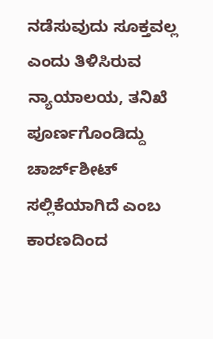ನಡೆಸುವುದು ಸೂಕ್ತವಲ್ಲ ಎಂದು ತಿಳಿಸಿರುವ ನ್ಯಾಯಾಲಯ, ತನಿಖೆ ಪೂರ್ಣಗೊಂಡಿದ್ದು ಚಾರ್ಜ್‌ಶೀಟ್ ಸಲ್ಲಿಕೆಯಾಗಿದೆ ಎಂಬ ಕಾರಣದಿಂದ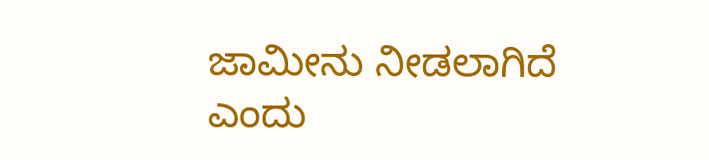ಜಾಮೀನು ನೀಡಲಾಗಿದೆ ಎಂದು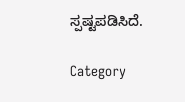ಸ್ಪಷ್ಟಪಡಿಸಿದೆ.

Category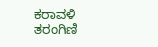ಕರಾವಳಿ ತರಂಗಿಣಿ